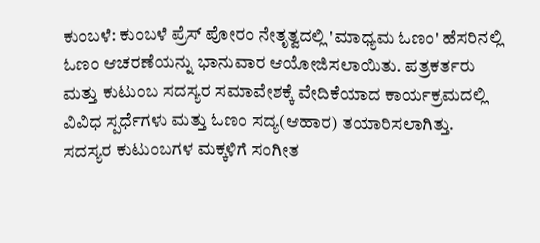ಕುಂಬಳೆ: ಕುಂಬಳೆ ಪ್ರೆಸ್ ಪೋರಂ ನೇತೃತ್ವದಲ್ಲಿ 'ಮಾಧ್ಯಮ ಓಣಂ' ಹೆಸರಿನಲ್ಲಿ ಓಣಂ ಆಚರಣೆಯನ್ನು ಭಾನುವಾರ ಆಯೋಜಿಸಲಾಯಿತು. ಪತ್ರಕರ್ತರು ಮತ್ತು ಕುಟುಂಬ ಸದಸ್ಯರ ಸಮಾವೇಶಕ್ಕೆ ವೇದಿಕೆಯಾದ ಕಾರ್ಯಕ್ರಮದಲ್ಲಿ ವಿವಿಧ ಸ್ಪರ್ಧೆಗಳು ಮತ್ತು ಓಣಂ ಸದ್ಯ(ಆಹಾರ) ತಯಾರಿಸಲಾಗಿತ್ತು.
ಸದಸ್ಯರ ಕುಟುಂಬಗಳ ಮಕ್ಕಳಿಗೆ ಸಂಗೀತ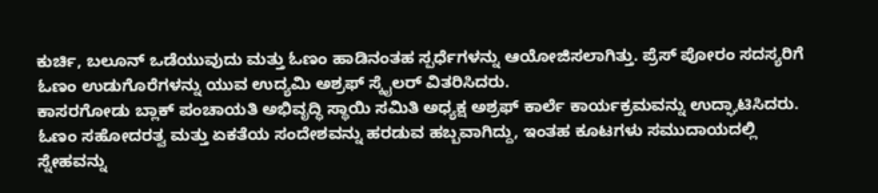ಕುರ್ಚಿ, ಬಲೂನ್ ಒಡೆಯುವುದು ಮತ್ತು ಓಣಂ ಹಾಡಿನಂತಹ ಸ್ಪರ್ಧೆಗಳನ್ನು ಆಯೋಜಿಸಲಾಗಿತ್ತು. ಪ್ರೆಸ್ ಪೋರಂ ಸದಸ್ಯರಿಗೆ ಓಣಂ ಉಡುಗೊರೆಗಳನ್ನು ಯುವ ಉದ್ಯಮಿ ಅಶ್ರಫ್ ಸ್ಕೈಲರ್ ವಿತರಿಸಿದರು.
ಕಾಸರಗೋಡು ಬ್ಲಾಕ್ ಪಂಚಾಯತಿ ಅಭಿವೃದ್ಧಿ ಸ್ಥಾಯಿ ಸಮಿತಿ ಅಧ್ಯಕ್ಷ ಅಶ್ರಫ್ ಕಾರ್ಲೆ ಕಾರ್ಯಕ್ರಮವನ್ನು ಉದ್ಘಾಟಿಸಿದರು. ಓಣಂ ಸಹೋದರತ್ವ ಮತ್ತು ಏಕತೆಯ ಸಂದೇಶವನ್ನು ಹರಡುವ ಹಬ್ಬವಾಗಿದ್ದು, ಇಂತಹ ಕೂಟಗಳು ಸಮುದಾಯದಲ್ಲಿ ಸ್ನೇಹವನ್ನು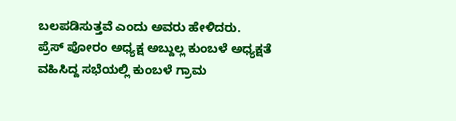ಬಲಪಡಿಸುತ್ತವೆ ಎಂದು ಅವರು ಹೇಳಿದರು.
ಪ್ರೆಸ್ ಪೋರಂ ಅಧ್ಯಕ್ಷ ಅಬ್ದುಲ್ಲ ಕುಂಬಳೆ ಅಧ್ಯಕ್ಷತೆ ವಹಿಸಿದ್ದ ಸಭೆಯಲ್ಲಿ ಕುಂಬಳೆ ಗ್ರಾಮ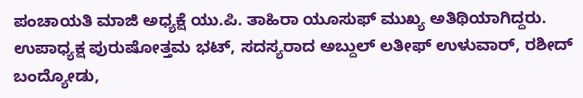ಪಂಚಾಯತಿ ಮಾಜಿ ಅಧ್ಯಕ್ಷೆ ಯು.ಪಿ. ತಾಹಿರಾ ಯೂಸುಫ್ ಮುಖ್ಯ ಅತಿಥಿಯಾಗಿದ್ದರು.
ಉಪಾಧ್ಯಕ್ಷ ಪುರುಷೋತ್ತಮ ಭಟ್, ಸದಸ್ಯರಾದ ಅಬ್ದುಲ್ ಲತೀಫ್ ಉಳುವಾರ್, ರಶೀದ್ ಬಂದ್ಯೋಡು,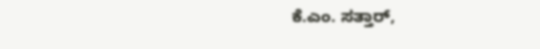ಕೆ.ಎಂ. ಸತ್ತಾರ್,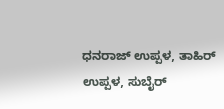ಧನರಾಜ್ ಉಪ್ಪಳ, ತಾಹಿರ್ ಉಪ್ಪಳ, ಸುಬೈರ್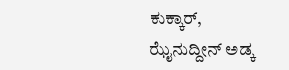ಕುಕ್ಕಾರ್, ಝೈನುದ್ದೀನ್ ಅಡ್ಕ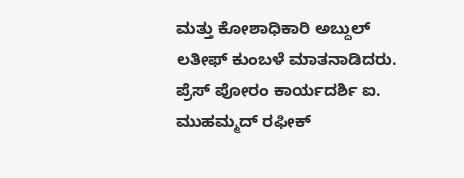ಮತ್ತು ಕೋಶಾಧಿಕಾರಿ ಅಬ್ದುಲ್ ಲತೀಫ್ ಕುಂಬಳೆ ಮಾತನಾಡಿದರು. ಪ್ರೆಸ್ ಪೋರಂ ಕಾರ್ಯದರ್ಶಿ ಐ. ಮುಹಮ್ಮದ್ ರಫೀಕ್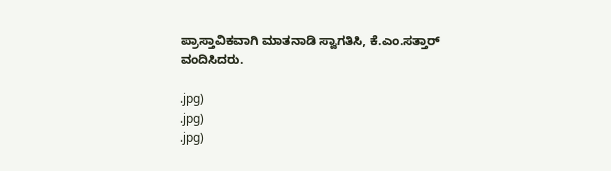ಪ್ರಾಸ್ತಾವಿಕವಾಗಿ ಮಾತನಾಡಿ ಸ್ವಾಗತಿಸಿ, ಕೆ.ಎಂ.ಸತ್ತಾರ್ ವಂದಿಸಿದರು.

.jpg)
.jpg)
.jpg)